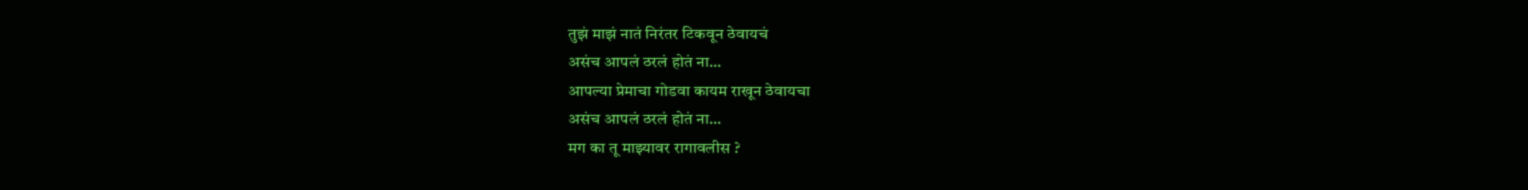तुझं माझं नातं निरंतर टिकवून ठेवायचं
असंच आपलं ठरलं होतं ना...
आपल्या प्रेमाचा गोडवा कायम राखून ठेवायचा
असंच आपलं ठरलं होतं ना...
मग का तू माझ्यावर रागावलीस ?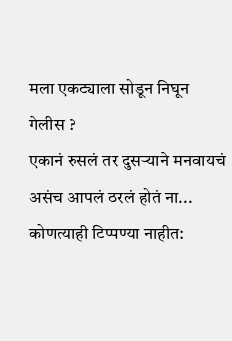मला एकट्याला सोडून निघून गेलीस ?
एकानं रुसलं तर दुसऱ्याने मनवायचं
असंच आपलं ठरलं होतं ना...
कोणत्याही टिप्पण्या नाहीत: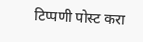टिप्पणी पोस्ट करा